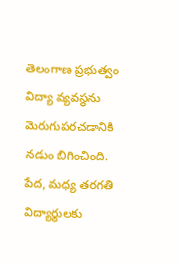తెలంగాణ ప్రభుత్వం విద్యా వ్యవస్థను మెరుగుపరచడానికి నడుం బిగించింది. పేద, మధ్య తరగతి విద్యార్థులకు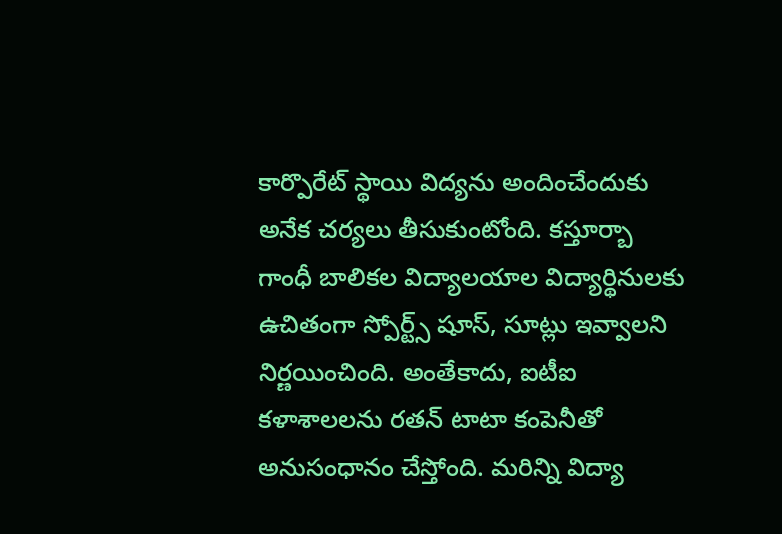కార్పొరేట్ స్థాయి విద్యను అందించేందుకు అనేక చర్యలు తీసుకుంటోంది. కస్తూర్బా గాంధీ బాలికల విద్యాలయాల విద్యార్థినులకు ఉచితంగా స్పోర్ట్స్ షూస్, సూట్లు ఇవ్వాలని నిర్ణయించింది. అంతేకాదు, ఐటీఐ కళాశాలలను రతన్ టాటా కంపెనీతో అనుసంధానం చేస్తోంది. మరిన్ని విద్యా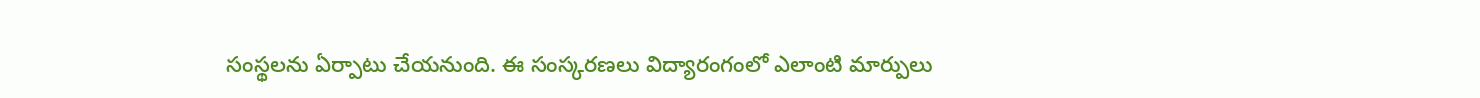సంస్థలను ఏర్పాటు చేయనుంది. ఈ సంస్కరణలు విద్యారంగంలో ఎలాంటి మార్పులు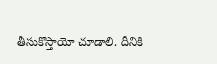తీసుకొస్తాయో చూడాలి. దీనికి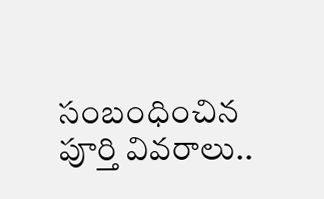సంబంధించిన పూర్తి వివరాలు..